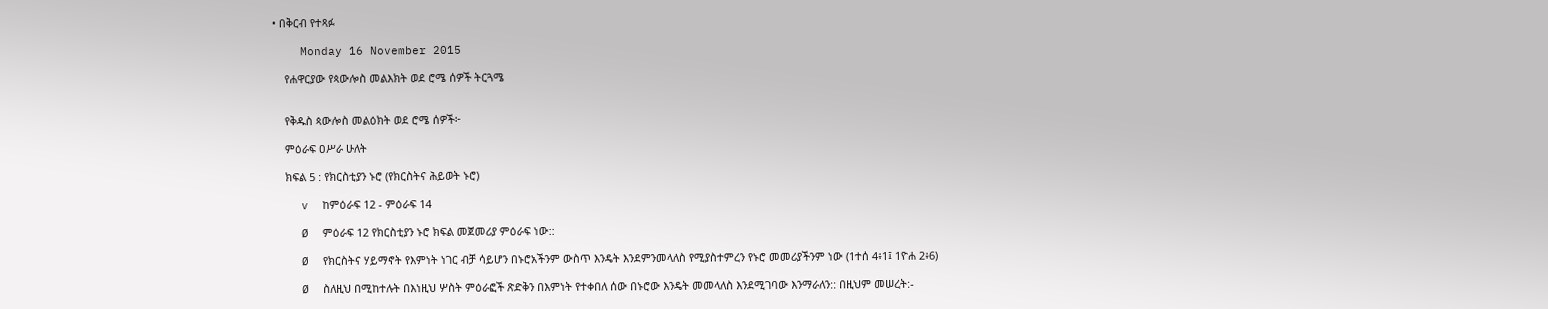• በቅርብ የተጻፉ

    Monday 16 November 2015

    የሐዋርያው የጳውሎስ መልእክት ወደ ሮሜ ሰዎች ትርጓሜ


    የቅዱስ ጳውሎስ መልዕክት ወደ ሮሜ ሰዎች፦

    ምዕራፍ ዐሥራ ሁለት

    ክፍል 5 : የክርስቲያን ኑሮ (የክርስትና ሕይወት ኑሮ)

    v  ከምዕራፍ 12 - ምዕራፍ 14

    Ø  ምዕራፍ 12 የክርስቲያን ኑሮ ክፍል መጀመሪያ ምዕራፍ ነው::

    Ø  የክርስትና ሃይማኖት የእምነት ነገር ብቻ ሳይሆን በኑሮአችንም ውስጥ እንዴት እንደምንመላለስ የሚያስተምረን የኑሮ መመሪያችንም ነው (1ተሰ 4፥1፤ 1ዮሐ 2፥6)

    Ø  ስለዚህ በሚከተሉት በእነዚህ ሦስት ምዕራፎች ጽድቅን በእምነት የተቀበለ ሰው በኑሮው እንዴት መመላለስ እንደሚገባው እንማራለን:: በዚህም መሠረት:-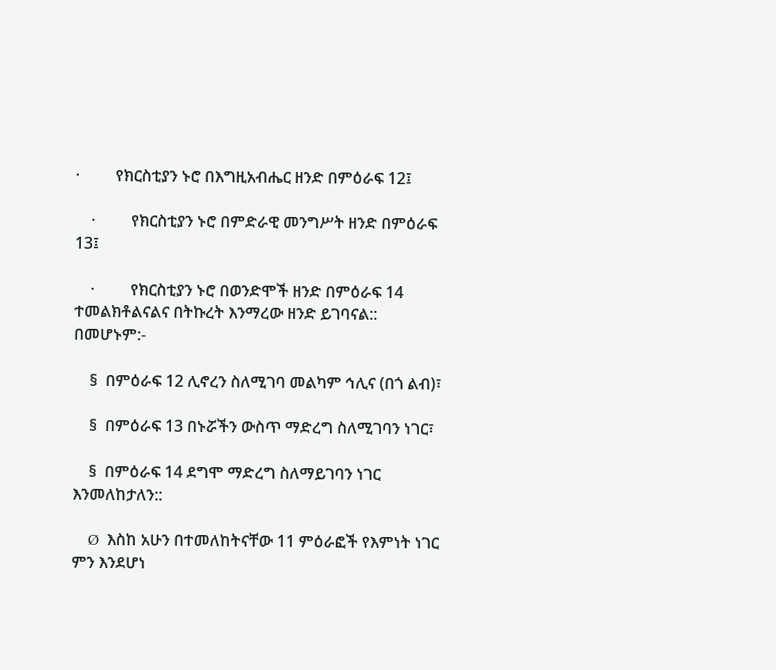·         የክርስቲያን ኑሮ በእግዚአብሔር ዘንድ በምዕራፍ 12፤

    ·         የክርስቲያን ኑሮ በምድራዊ መንግሥት ዘንድ በምዕራፍ 13፤

    ·         የክርስቲያን ኑሮ በወንድሞች ዘንድ በምዕራፍ 14 ተመልክቶልናልና በትኩረት እንማረው ዘንድ ይገባናል:: በመሆኑም:-

    §  በምዕራፍ 12 ሊኖረን ስለሚገባ መልካም ኅሊና (በጎ ልብ)፣

    §  በምዕራፍ 13 በኑሯችን ውስጥ ማድረግ ስለሚገባን ነገር፣

    §  በምዕራፍ 14 ደግሞ ማድረግ ስለማይገባን ነገር እንመለከታለን::

    Ø  እስከ አሁን በተመለከትናቸው 11 ምዕራፎች የእምነት ነገር ምን እንደሆነ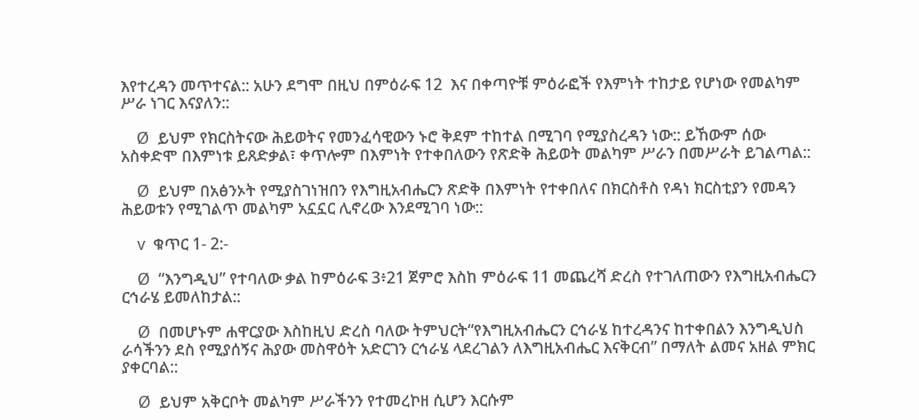እየተረዳን መጥተናል:: አሁን ደግሞ በዚህ በምዕራፍ 12  እና በቀጣዮቹ ምዕራፎች የእምነት ተከታይ የሆነው የመልካም ሥራ ነገር እናያለን::

    Ø  ይህም የክርስትናው ሕይወትና የመንፈሳዊውን ኑሮ ቅደም ተከተል በሚገባ የሚያስረዳን ነው:: ይኸውም ሰው አስቀድሞ በእምነቱ ይጸድቃል፣ ቀጥሎም በእምነት የተቀበለውን የጽድቅ ሕይወት መልካም ሥራን በመሥራት ይገልጣል::

    Ø  ይህም በአፅንኦት የሚያስገነዝበን የእግዚአብሔርን ጽድቅ በእምነት የተቀበለና በክርስቶስ የዳነ ክርስቲያን የመዳን ሕይወቱን የሚገልጥ መልካም አኗኗር ሊኖረው እንደሚገባ ነው::

    v  ቁጥር 1- 2:-

    Ø  “እንግዲህ” የተባለው ቃል ከምዕራፍ 3፥21 ጀምሮ እስከ ምዕራፍ 11 መጨረሻ ድረስ የተገለጠውን የእግዚአብሔርን ርኅራሄ ይመለከታል::

    Ø  በመሆኑም ሐዋርያው እስከዚህ ድረስ ባለው ትምህርት“የእግዚአብሔርን ርኅራሄ ከተረዳንና ከተቀበልን እንግዲህስ ራሳችንን ደስ የሚያሰኝና ሕያው መስዋዕት አድርገን ርኅራሄ ላደረገልን ለእግዚአብሔር እናቅርብ” በማለት ልመና አዘል ምክር ያቀርባል::

    Ø  ይህም አቅርቦት መልካም ሥራችንን የተመረኮዘ ሲሆን እርሱም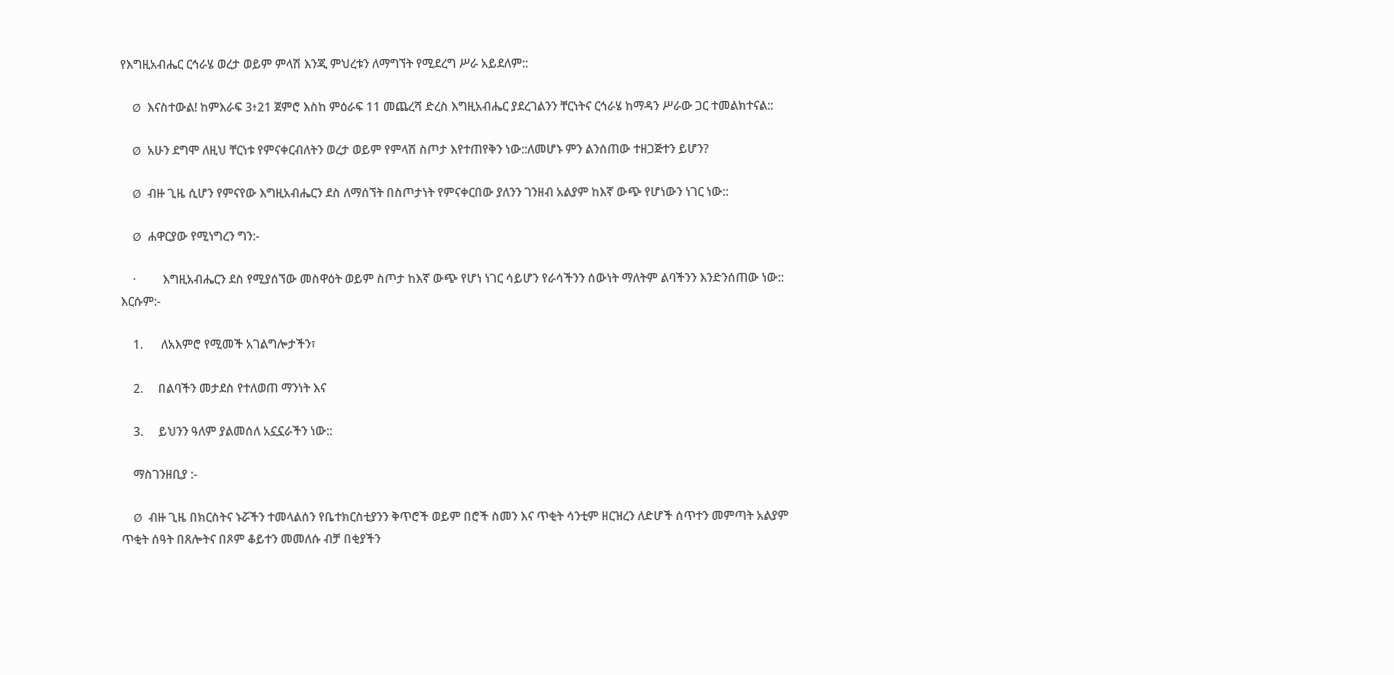የእግዚአብሔር ርኅራሄ ወረታ ወይም ምላሽ እንጂ ምህረቱን ለማግኘት የሚደረግ ሥራ አይደለም::

    Ø  እናስተውል! ከምእራፍ 3፥21 ጀምሮ እስከ ምዕራፍ 11 መጨረሻ ድረስ እግዚአብሔር ያደረገልንን ቸርነትና ርኅራሄ ከማዳን ሥራው ጋር ተመልክተናል::

    Ø  አሁን ደግሞ ለዚህ ቸርነቱ የምናቀርብለትን ወረታ ወይም የምላሽ ስጦታ እየተጠየቅን ነው::ለመሆኑ ምን ልንሰጠው ተዘጋጅተን ይሆን?

    Ø  ብዙ ጊዜ ሲሆን የምናየው እግዚአብሔርን ደስ ለማሰኘት በስጦታነት የምናቀርበው ያለንን ገንዘብ አልያም ከእኛ ውጭ የሆነውን ነገር ነው::

    Ø  ሐዋርያው የሚነግረን ግን:-

    ·         እግዚአብሔርን ደስ የሚያሰኘው መስዋዕት ወይም ስጦታ ከእኛ ውጭ የሆነ ነገር ሳይሆን የራሳችንን ሰውነት ማለትም ልባችንን እንድንሰጠው ነው:: እርሱም:-

    1.      ለአእምሮ የሚመች አገልግሎታችን፣

    2.     በልባችን መታደስ የተለወጠ ማንነት እና

    3.     ይህንን ዓለም ያልመሰለ አኗኗራችን ነው::

    ማስገንዘቢያ :-

    Ø  ብዙ ጊዜ በክርስትና ኑሯችን ተመላልሰን የቤተክርስቲያንን ቅጥሮች ወይም በሮች ስመን እና ጥቂት ሳንቲም ዘርዝረን ለድሆች ሰጥተን መምጣት አልያም ጥቂት ሰዓት በጸሎትና በጾም ቆይተን መመለሱ ብቻ በቂያችን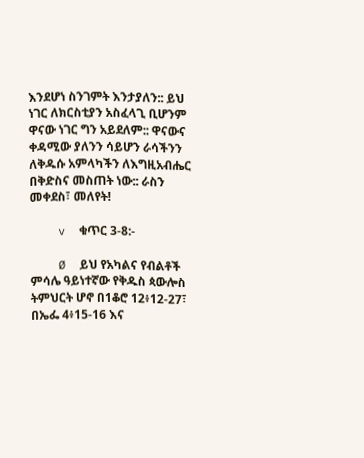እንደሆነ ስንገምት እንታያለን:: ይህ ነገር ለክርስቲያን አስፈላጊ ቢሆንም ዋናው ነገር ግን አይደለም:: ዋናውና ቀዳሚው ያለንን ሳይሆን ራሳችንን ለቅዱሱ አምላካችን ለእግዚአብሔር በቅድስና መስጠት ነው:: ራስን መቀደስ፣ መለየት!

    v  ቁጥር 3-8:-

    Ø  ይህ የአካልና የብልቶች ምሳሌ ዓይነተኛው የቅዱስ ጳውሎስ ትምህርት ሆኖ በ1ቆሮ 12፥12-27፣ በኤፌ 4፥15-16 እና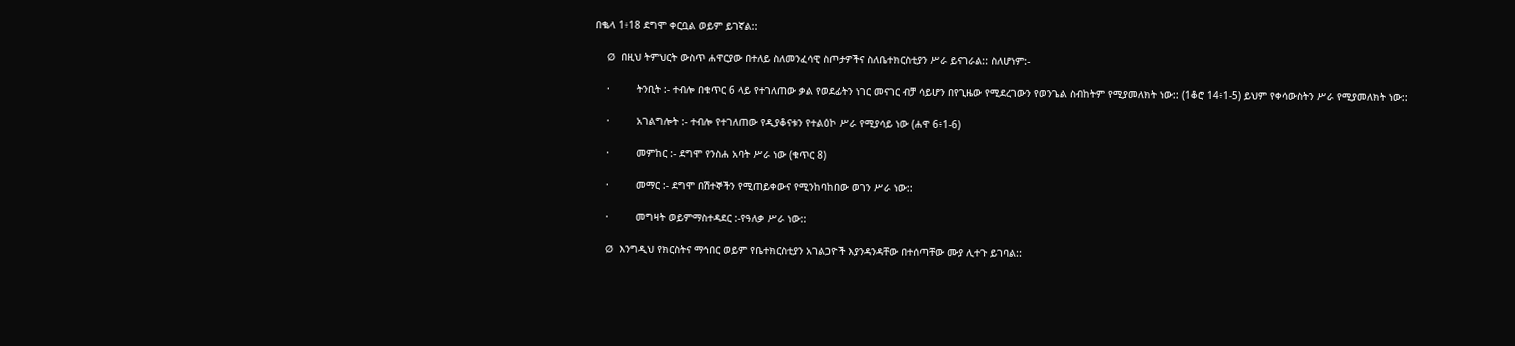በቈላ 1፥18 ደግሞ ቀርቧል ወይም ይገኛል::

    Ø  በዚህ ትምህርት ውስጥ ሐዋርያው በተለይ ስለመንፈሳዊ ስጦታዎችና ስለቤተክርስቲያን ሥራ ይናገራል:: ስለሆነም:-

    ·         ትንቢት :- ተብሎ በቁጥር 6 ላይ የተገለጠው ቃል የወደፊትን ነገር መናገር ብቻ ሳይሆን በየጊዜው የሚደረገውን የወንጌል ስብከትም የሚያመለክት ነው:: (1ቆሮ 14፥1-5) ይህም የቀሳውስትን ሥራ የሚያመለክት ነው::

    ·         አገልግሎት :- ተብሎ የተገለጠው የዲያቆናቱን የተልዕኮ ሥራ የሚያሳይ ነው (ሐዋ 6፥1-6)

    ·         መምከር :- ደግሞ የንስሐ አባት ሥራ ነው (ቁጥር 8)

    ·         መማር :- ደግሞ በሽተኞችን የሚጠይቀውና የሚንከባከበው ወገን ሥራ ነው::

    ·         መግዛት ወይምማስተዳደር :-የዓለቃ ሥራ ነው::

    Ø  እንግዲህ የክርስትና ማኅበር ወይም የቤተክርስቲያን አገልጋዮች እያንዳንዳቸው በተሰጣቸው ሙያ ሊተጉ ይገባል::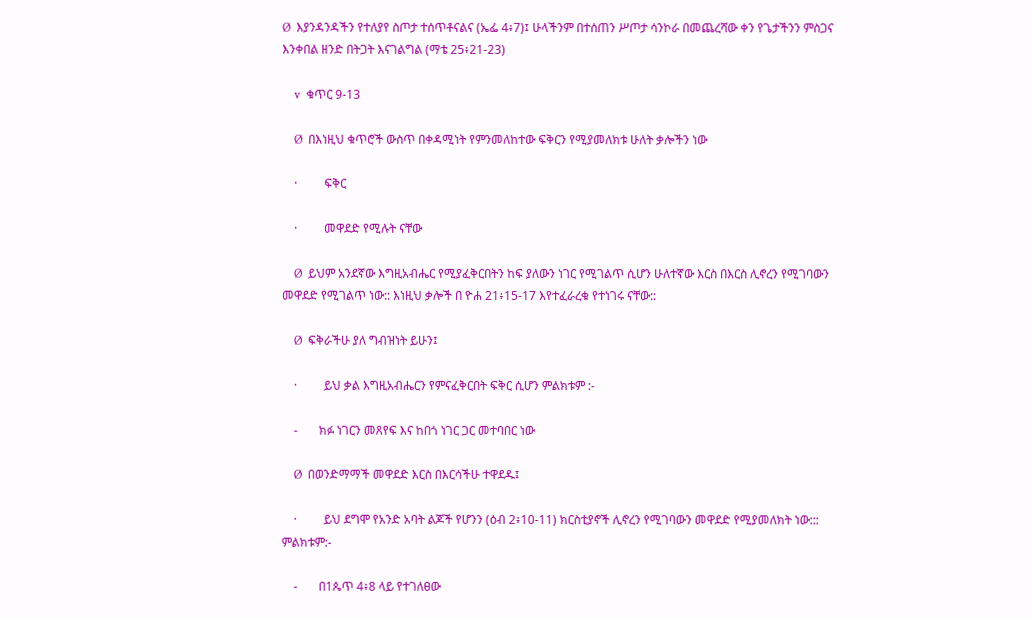Ø  እያንዳንዳችን የተለያየ ስጦታ ተሰጥቶናልና (ኤፌ 4፥7)፤ ሁላችንም በተሰጠን ሥጦታ ሳንኮራ በመጨረሻው ቀን የጌታችንን ምስጋና እንቀበል ዘንድ በትጋት እናገልግል (ማቴ 25፥21-23)

    v  ቁጥር 9-13

    Ø  በእነዚህ ቁጥሮች ውስጥ በቀዳሚነት የምንመለከተው ፍቅርን የሚያመለክቱ ሁለት ቃሎችን ነው

    ·         ፍቅር

    ·         መዋደድ የሚሉት ናቸው

    Ø  ይህም አንደኛው እግዚአብሔር የሚያፈቅርበትን ከፍ ያለውን ነገር የሚገልጥ ሲሆን ሁለተኛው እርስ በእርስ ሊኖረን የሚገባውን መዋደድ የሚገልጥ ነው:: እነዚህ ቃሎች በ ዮሐ 21፥15-17 እየተፈራረቁ የተነገሩ ናቸው::

    Ø  ፍቅራችሁ ያለ ግብዝነት ይሁን፤

    ·         ይህ ቃል እግዚአብሔርን የምናፈቅርበት ፍቅር ሲሆን ምልክቱም :-

    -       ክፉ ነገርን መጸየፍ እና ከበጎ ነገር ጋር መተባበር ነው

    Ø  በወንድማማች መዋደድ እርስ በእርሳችሁ ተዋደዱ፤

    ·         ይህ ደግሞ የአንድ አባት ልጆች የሆንን (ዕብ 2፥10-11) ክርስቲያኖች ሊኖረን የሚገባውን መዋደድ የሚያመለክት ነው::: ምልክቱም:-

    -       በ1ጴጥ 4፥8 ላይ የተገለፀው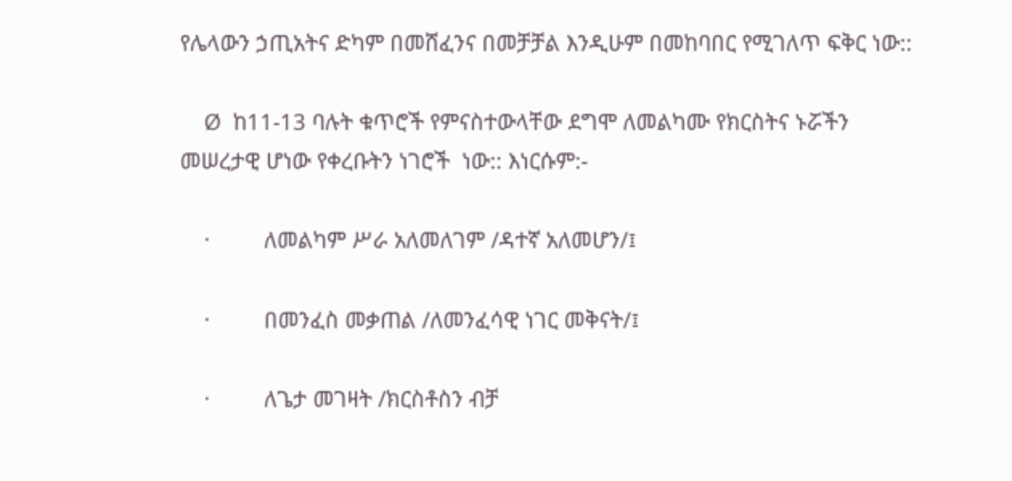የሌላውን ኃጢአትና ድካም በመሸፈንና በመቻቻል እንዲሁም በመከባበር የሚገለጥ ፍቅር ነው::

    Ø  ከ11-13 ባሉት ቁጥሮች የምናስተውላቸው ደግሞ ለመልካሙ የክርስትና ኑሯችን መሠረታዊ ሆነው የቀረቡትን ነገሮች  ነው:: እነርሱም:-

    ·         ለመልካም ሥራ አለመለገም /ዳተኛ አለመሆን/፤

    ·         በመንፈስ መቃጠል /ለመንፈሳዊ ነገር መቅናት/፤

    ·         ለጌታ መገዛት /ክርስቶስን ብቻ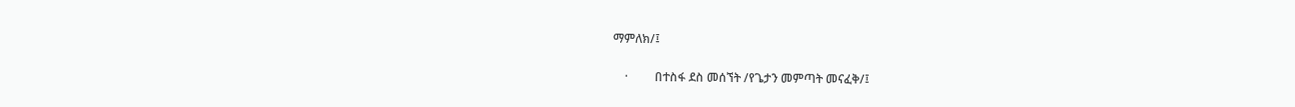ማምለክ/፤

    ·         በተስፋ ደስ መሰኘት /የጌታን መምጣት መናፈቅ/፤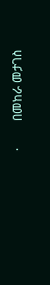·         በመከራ መታገስ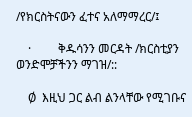/የክርስትናውን ፈተና አለማማረር/፤

    ·         ቅዱሳንን መርዳት /ክርስቲያን ወንድሞቻችንን ማገዝ/::

    Ø  እዚህ ጋር ልብ ልንላቸው የሚገቡና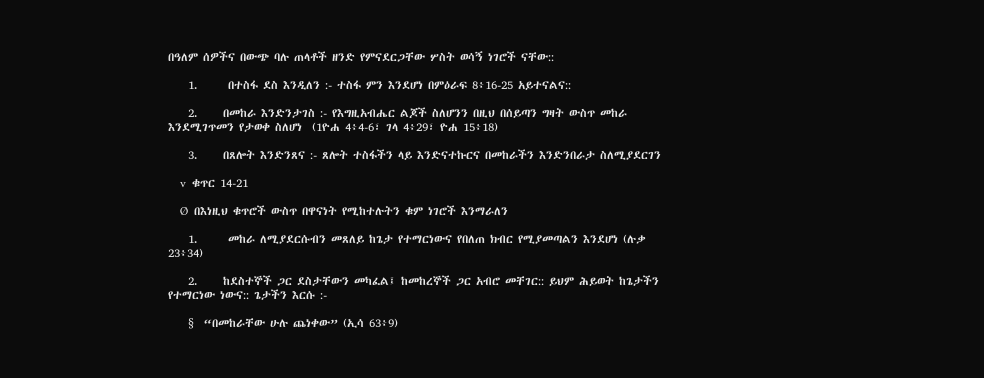በዓለም ሰዎችና በውጭ ባሉ ጠላቶች ዘንድ የምናደርጋቸው ሦስት ወሳኝ ነገሮች ናቸው::

    1.      በተስፋ ደስ እንዲለን :- ተስፋ ምን እንደሆነ በምዕራፍ 8፥16-25 አይተናልና::

    2.     በመከራ እንድንታገስ :- የእግዚአብሔር ልጆች ስለሆንን በዚህ በሰይጣን ግዛት ውስጥ መከራ እንደሚገጥመን የታወቀ ስለሆነ  (1ዮሐ 4፥4-6፣ ገላ 4፥29፣ ዮሐ 15፥18)

    3.     በጸሎት እንድንጸና :- ጸሎት ተስፋችን ላይ እንድናተኩርና በመከራችን እንድንበራታ ስለሚያደርገን

    v  ቁጥር 14-21

    Ø  በእነዚህ ቁጥሮች ውስጥ በዋናነት የሚከተሉትን ቁም ነገሮች እንማራለን

    1.      መከራ ለሚያደርሱብን መጸለይ ከጌታ የተማርነውና የበለጠ ክብር የሚያመጣልን እንደሆነ (ሉቃ 23፥34)

    2.     ከደስተኞች ጋር ደስታቸውን መካፈል፤ ከመከረኞች ጋር አብሮ መቸገር:: ይህም ሕይወት ከጌታችን የተማርነው ነውና:: ጌታችን እርሱ :-

    §  “በመከራቸው ሁሉ ጨነቀው” (ኢሳ 63፥9)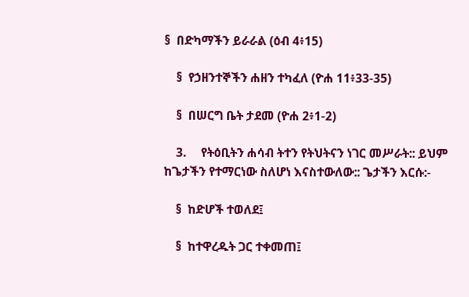§  በድካማችን ይራራል (ዕብ 4፥15)

    §  የኃዘንተኞችን ሐዘን ተካፈለ (ዮሐ 11፥33-35)

    §  በሠርግ ቤት ታደመ (ዮሐ 2፥1-2)

    3.     የትዕቢትን ሐሳብ ትተን የትህትናን ነገር መሥራት:: ይህም ከጌታችን የተማርነው ስለሆነ እናስተውለው:: ጌታችን እርሱ:-

    §  ከድሆች ተወለደ፤

    §  ከተዋረዱት ጋር ተቀመጠ፤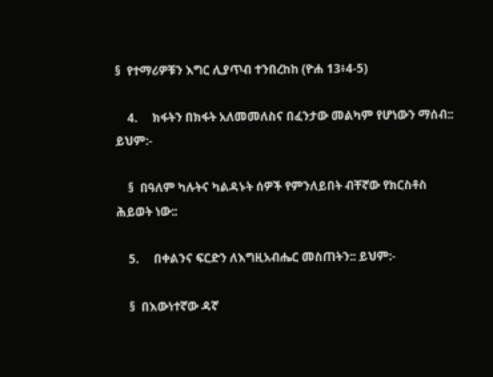§  የተማሪዎቹን እግር ሊያጥብ ተንበረከከ (ዮሐ 13፥4-5)

    4.     ክፋትን በክፋት አለመመለስና በፈንታው መልካም የሆነውን ማሰብ:: ይህም:-

    §  በዓለም ካሉትና ካልዳኑት ሰዎች የምንለይበት ብቸኛው የክርስቶስ ሕይወት ነው::

    5.     በቀልንና ፍርድን ለእግዚአብሔር መስጠትን:: ይህም:-

    §  በእውነተኛው ዳኛ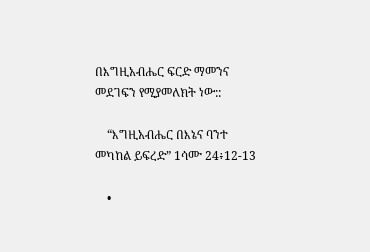በእግዚአብሔር ፍርድ ማመንና መደገፍን የሚያመለክት ነው::

    “እግዚአብሔር በእኔና ባንተ መካከል ይፍረድ” 1ሳሙ 24፥12-13

    •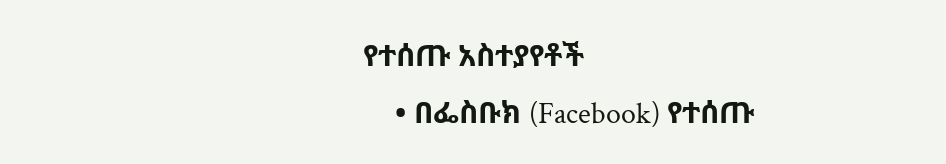የተሰጡ አስተያየቶች
    • በፌስቡክ (Facebook) የተሰጡ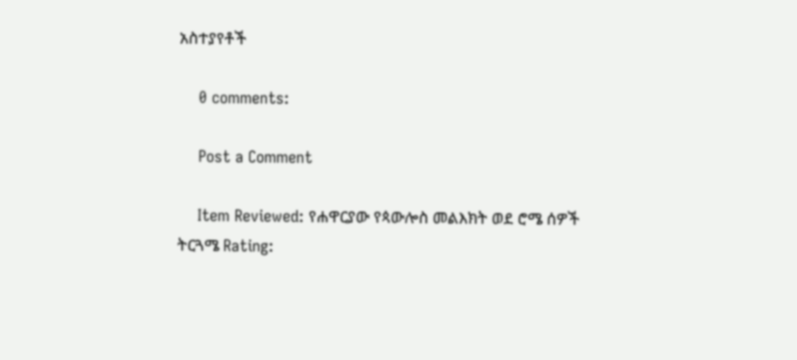አስተያየቶች

    0 comments:

    Post a Comment

    Item Reviewed: የሐዋርያው የጳውሎስ መልእክት ወደ ሮሜ ሰዎች ትርጓሜ Rating: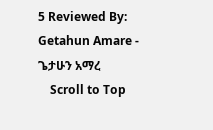5 Reviewed By: Getahun Amare - ጌታሁን አማረ
    Scroll to Top